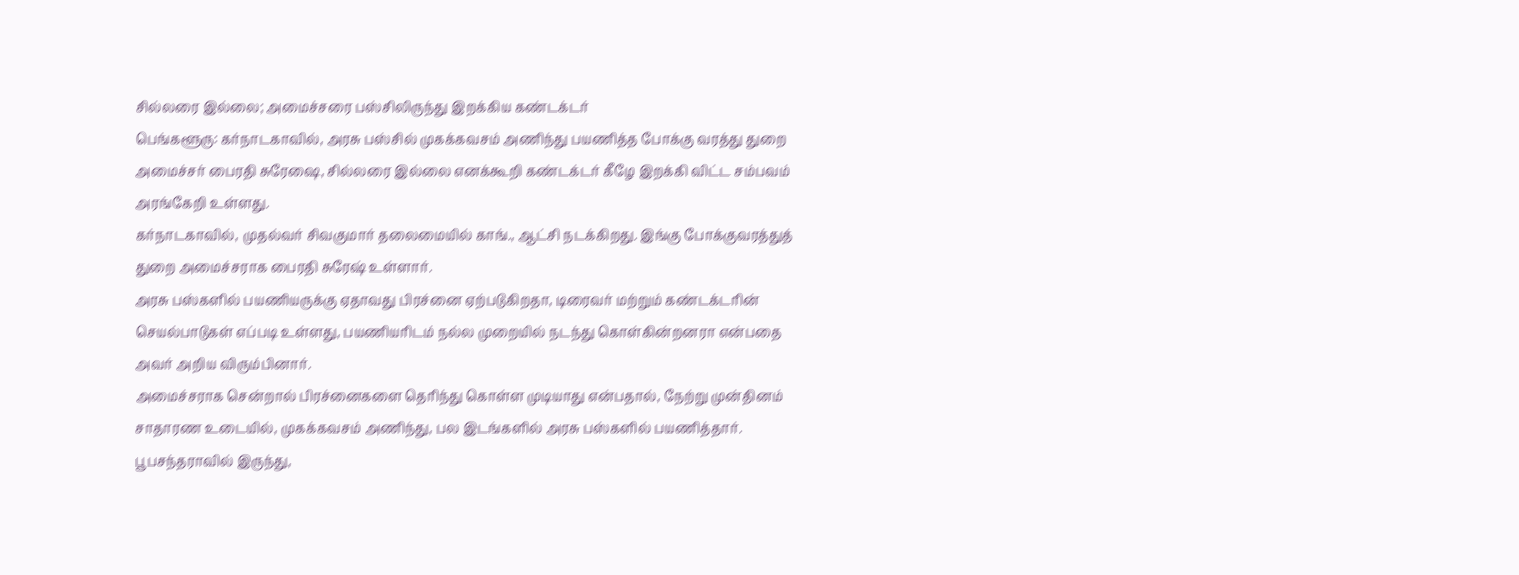சில்லரை இல்லை; அமைச்சரை பஸ்சிலிருந்து இறக்கிய கண்டக்டர்
பெங்களூரு: கர்நாடகாவில், அரசு பஸ்சில் முகக்கவசம் அணிந்து பயணித்த போக்கு வரத்து துறை அமைச்சர் பைரதி சுரேஷை, சில்லரை இல்லை எனக்கூறி கண்டக்டர் கீழே இறக்கி விட்ட சம்பவம் அரங்கேறி உள்ளது.
கர்நாடகாவில், முதல்வர் சிவகுமார் தலைமையில் காங்., ஆட்சி நடக்கிறது. இங்கு போக்குவரத்துத் துறை அமைச்சராக பைரதி சுரேஷ் உள்ளார்.
அரசு பஸ்களில் பயணியருக்கு ஏதாவது பிரச்னை ஏற்படுகிறதா, டிரைவர் மற்றும் கண்டக்டரின் செயல்பாடுகள் எப்படி உள்ளது, பயணியரிடம் நல்ல முறையில் நடந்து கொள்கின்றனரா என்பதை அவர் அறிய விரும்பினார்.
அமைச்சராக சென்றால் பிரச்னைகளை தெரிந்து கொள்ள முடியாது என்பதால், நேற்று முன்தினம் சாதாரண உடையில், முகக்கவசம் அணிந்து, பல இடங்களில் அரசு பஸ்களில் பயணித்தார். பூபசந்தராவில் இருந்து,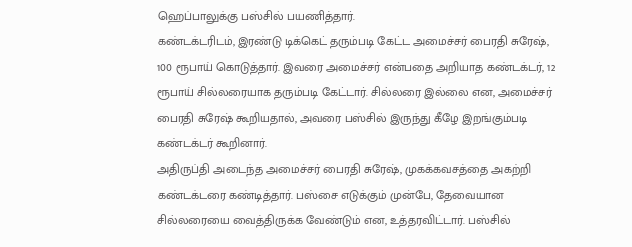ஹெப்பாலுக்கு பஸ்சில் பயணித்தார்.
கண்டக்டரிடம், இரண்டு டிக்கெட் தரும்படி கேட்ட அமைச்சர் பைரதி சுரேஷ், 100 ரூபாய் கொடுத்தார். இவரை அமைச்சர் என்பதை அறியாத கண்டக்டர், 12 ரூபாய் சில்லரையாக தரும்படி கேட்டார். சில்லரை இல்லை என, அமைச்சர் பைரதி சுரேஷ் கூறியதால், அவரை பஸ்சில் இருந்து கீழே இறங்கும்படி கண்டக்டர் கூறினார்.
அதிருப்தி அடைந்த அமைச்சர் பைரதி சுரேஷ், முகக்கவசத்தை அகற்றி கண்டக்டரை கண்டித்தார். பஸ்சை எடுக்கும் முன்பே, தேவையான சில்லரையை வைத்திருக்க வேண்டும் என, உத்தரவிட்டார். பஸ்சில்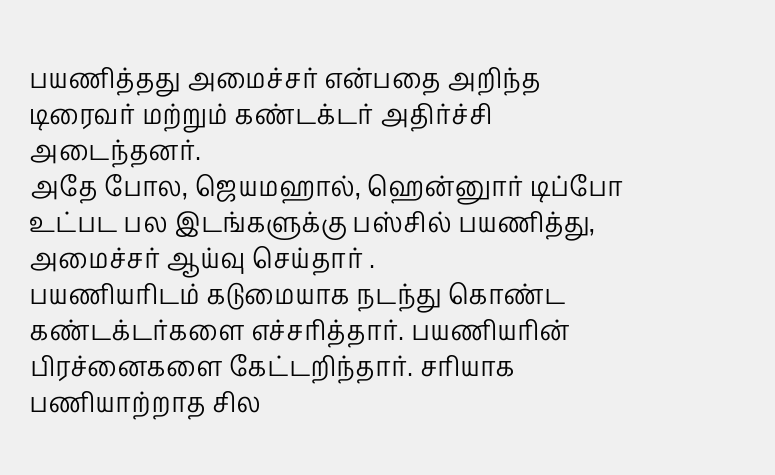பயணித்தது அமைச்சர் என்பதை அறிந்த டிரைவர் மற்றும் கண்டக்டர் அதிர்ச்சி அடைந்தனர்.
அதே போல, ஜெயமஹால், ஹென்னுார் டிப்போ உட்பட பல இடங்களுக்கு பஸ்சில் பயணித்து, அமைச்சர் ஆய்வு செய்தார் .
பயணியரிடம் கடுமையாக நடந்து கொண்ட கண்டக்டர்களை எச்சரித்தார். பயணியரின் பிரச்னைகளை கேட்டறிந்தார். சரியாக பணியாற்றாத சில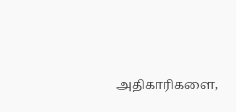அதிகாரிகளை,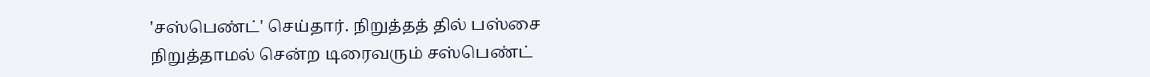'சஸ்பெண்ட்' செய்தார். நிறுத்தத் தில் பஸ்சை நிறுத்தாமல் சென்ற டிரைவரும் சஸ்பெண்ட்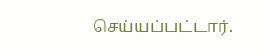செய்யப்பட்டார்.